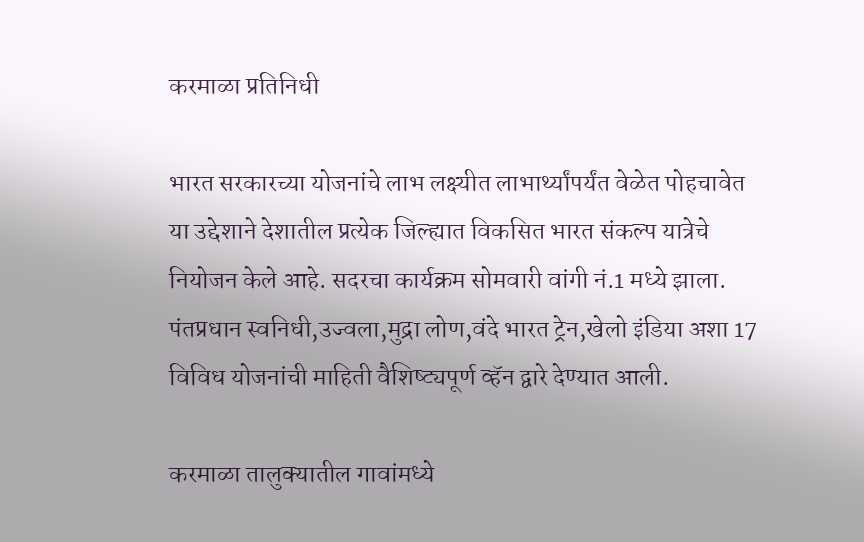करमाळा प्रतिनिधी

भारत सरकारच्या योजनांचे लाभ लक्ष्यीत लाभार्थ्यांपर्यंत वेळेत पोहचावेत या उद्देशाने देशातील प्रत्येक जिल्ह्यात विकसित भारत संकल्प यात्रेचे नियोजन केले आहे. सदरचा कार्यक्रम सोमवारी वांगी नं.1 मध्ये झाला. पंतप्रधान स्वनिधी,उज्वला,मुद्रा लोण,वंदे भारत ट्रेन,खेलो इंडिया अशा 17 विविध योजनांची माहिती वैशिष्ट्यपूर्ण व्हॅन द्वारे देण्यात आली.

करमाळा तालुक्यातील गावांमध्ये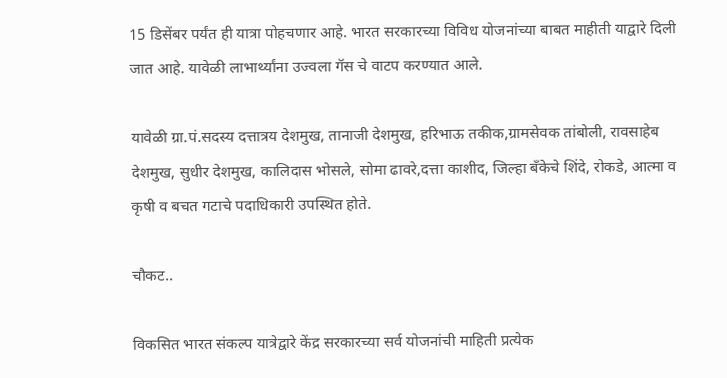15 डिसेंबर पर्यंत ही यात्रा पोहचणार आहे. भारत सरकारच्या विविध योजनांच्या बाबत माहीती याद्वारे दिली जात आहे. यावेळी लाभार्थ्यांना उज्वला गॅस चे वाटप करण्यात आले.

यावेळी ग्रा.पं.सदस्य दत्तात्रय देशमुख, तानाजी देशमुख, हरिभाऊ तकीक,ग्रामसेवक तांबोली, रावसाहेब देशमुख, सुधीर देशमुख, कालिदास भोसले, सोमा ढावरे,दत्ता काशीद, जिल्हा बँकेचे शिंदे, रोकडे, आत्मा व कृषी व बचत गटाचे पदाधिकारी उपस्थित होते.

चौकट..

विकसित भारत संकल्प यात्रेद्वारे केंद्र सरकारच्या सर्व योजनांची माहिती प्रत्येक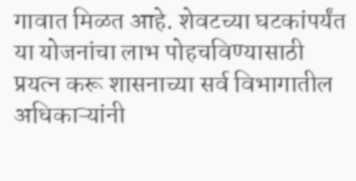गावात मिळत आहे. शेवटच्या घटकांपर्यंत या योजनांचा लाभ पोहचविण्यासाठी प्रयत्न करू शासनाच्या सर्व विभागातील अधिकाऱ्यांनी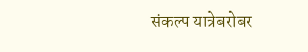संकल्प यात्रेबरोबर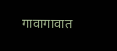गावागावात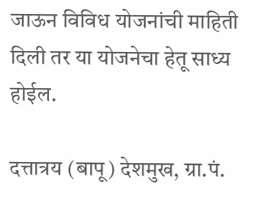जाऊन विविध योजनांची माहिती दिली तर या योजनेचा हेतू साध्य होईल.

दत्तात्रय (बापू) देशमुख, ग्रा.पं.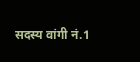सदस्य वांगी नं.1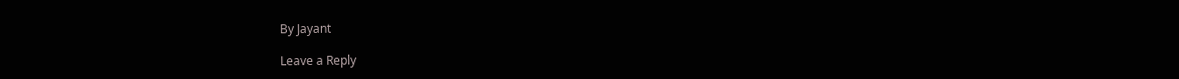By Jayant

Leave a Reply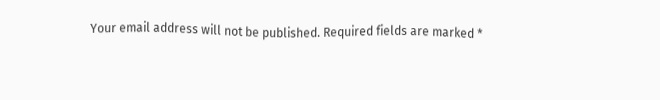Your email address will not be published. Required fields are marked *